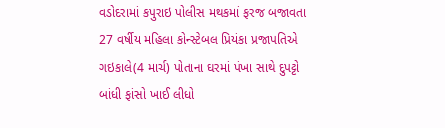વડોદરામાં કપુરાઇ પોલીસ મથકમાં ફરજ બજાવતા 27 વર્ષીય મહિલા કોન્સ્ટેબલ પ્રિયંકા પ્રજાપતિએ ગઇકાલે(4 માર્ચ) પોતાના ઘરમાં પંખા સાથે દુપટ્ટો બાંધી ફાંસો ખાઈ લીધો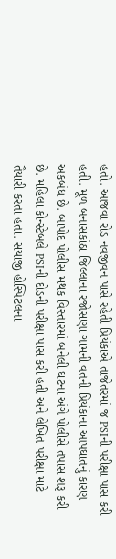હતો. આજવા રોડ નવજીવન પાસે રહેતી પ્રિયંકાએ તાજેતરમાં જ PSIની પરીક્ષા પાસ કરી હતી. મૂળ બનાસકાંઠા જિલ્લાના રજોસણા ગામની વતની પ્રિયંકાના આપઘાતનું કારણ અકબંધ છે. બાપોદ પોલીસ મથક વિસ્તારમાં બનેલી ઘટના અંગે પોલીસે તપાસ શરૂ કરી છે. મહિલા કોન્સ્ટેબલે PSIની દોડની પરીક્ષા પાસ કરી હતી અને લેખિત પરીક્ષા માટે તૈયારી કરતા હતા. સયાજી હોસ્પિટલના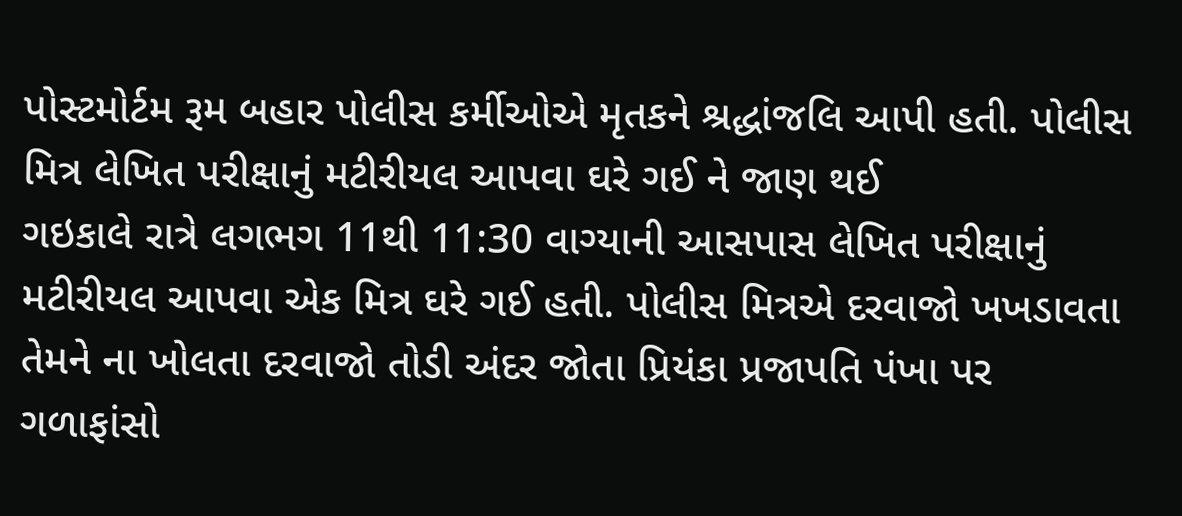પોસ્ટમોર્ટમ રૂમ બહાર પોલીસ કર્મીઓએ મૃતકને શ્રદ્ધાંજલિ આપી હતી. પોલીસ મિત્ર લેખિત પરીક્ષાનું મટીરીયલ આપવા ઘરે ગઈ ને જાણ થઈ
ગઇકાલે રાત્રે લગભગ 11થી 11:30 વાગ્યાની આસપાસ લેખિત પરીક્ષાનું મટીરીયલ આપવા એક મિત્ર ઘરે ગઈ હતી. પોલીસ મિત્રએ દરવાજો ખખડાવતા તેમને ના ખોલતા દરવાજો તોડી અંદર જોતા પ્રિયંકા પ્રજાપતિ પંખા પર ગળાફાંસો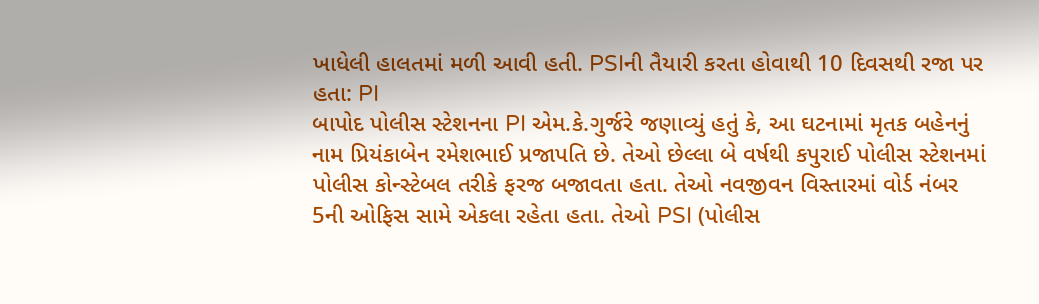ખાધેલી હાલતમાં મળી આવી હતી. PSIની તૈયારી કરતા હોવાથી 10 દિવસથી રજા પર હતા: PI
બાપોદ પોલીસ સ્ટેશનના PI એમ.કે.ગુર્જરે જણાવ્યું હતું કે, આ ઘટનામાં મૃતક બહેનનું નામ પ્રિયંકાબેન રમેશભાઈ પ્રજાપતિ છે. તેઓ છેલ્લા બે વર્ષથી કપુરાઈ પોલીસ સ્ટેશનમાં પોલીસ કોન્સ્ટેબલ તરીકે ફરજ બજાવતા હતા. તેઓ નવજીવન વિસ્તારમાં વોર્ડ નંબર 5ની ઓફિસ સામે એકલા રહેતા હતા. તેઓ PSI (પોલીસ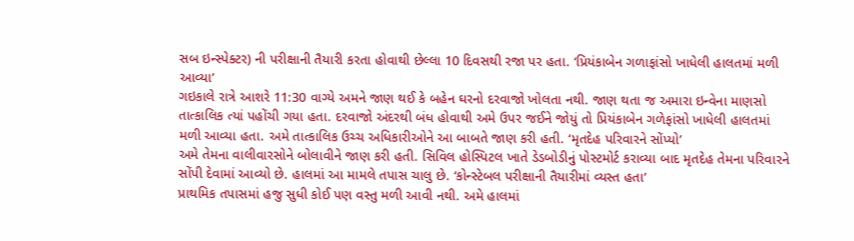સબ ઇન્સ્પેક્ટર) ની પરીક્ષાની તૈયારી કરતા હોવાથી છેલ્લા 10 દિવસથી રજા પર હતા. ‘પ્રિયંકાબેન ગળાફાંસો ખાધેલી હાલતમાં મળી આવ્યા’
ગઇકાલે રાત્રે આશરે 11:30 વાગ્યે અમને જાણ થઈ કે બહેન ઘરનો દરવાજો ખોલતા નથી. જાણ થતા જ અમારા ઇન્વેના માણસો તાત્કાલિક ત્યાં પહોંચી ગયા હતા. દરવાજો અંદરથી બંધ હોવાથી અમે ઉપર જઈને જોયું તો પ્રિયંકાબેન ગળેફાંસો ખાધેલી હાલતમાં મળી આવ્યા હતા. અમે તાત્કાલિક ઉચ્ચ અધિકારીઓને આ બાબતે જાણ કરી હતી. ‘મૃતદેહ પરિવારને સોંપ્યો’
અમે તેમના વાલીવારસોને બોલાવીને જાણ કરી હતી. સિવિલ હોસ્પિટલ ખાતે ડેડબોડીનું પોસ્ટમોર્ટ કરાવ્યા બાદ મૃતદેહ તેમના પરિવારને સોંપી દેવામાં આવ્યો છે. હાલમાં આ મામલે તપાસ ચાલુ છે. ‘કોન્સ્ટેબલ પરીક્ષાની તૈયારીમાં વ્યસ્ત હતા’
પ્રાથમિક તપાસમાં હજુ સુધી કોઈ પણ વસ્તુ મળી આવી નથી. અમે હાલમાં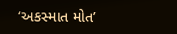‘અકસ્માત મોત’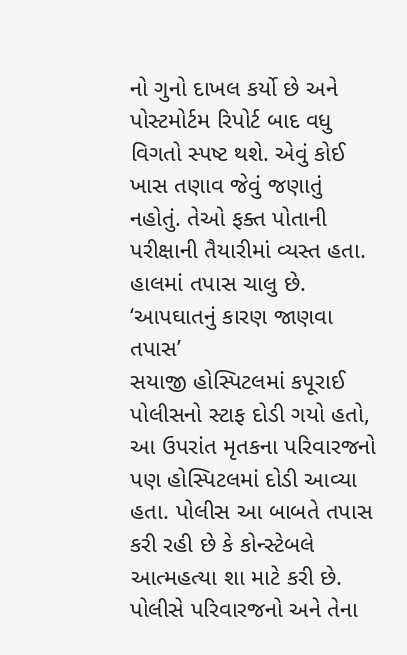નો ગુનો દાખલ કર્યો છે અને પોસ્ટમોર્ટમ રિપોર્ટ બાદ વધુ વિગતો સ્પષ્ટ થશે. એવું કોઈ ખાસ તણાવ જેવું જણાતું નહોતું. તેઓ ફક્ત પોતાની પરીક્ષાની તૈયારીમાં વ્યસ્ત હતા. હાલમાં તપાસ ચાલુ છે. ‘આપઘાતનું કારણ જાણવા તપાસ’
સયાજી હોસ્પિટલમાં કપૂરાઈ પોલીસનો સ્ટાફ દોડી ગયો હતો, આ ઉપરાંત મૃતકના પરિવારજનો પણ હોસ્પિટલમાં દોડી આવ્યા હતા. પોલીસ આ બાબતે તપાસ કરી રહી છે કે કોન્સ્ટેબલે આત્મહત્યા શા માટે કરી છે. પોલીસે પરિવારજનો અને તેના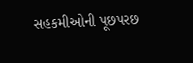સહકમીઓની પૂછપરછ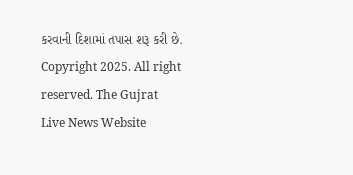કરવાની દિશામાં તપાસ શરૂ કરી છે.
Copyright 2025. All right reserved. The Gujrat Live News Website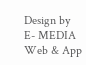Design by E- MEDIA Web & App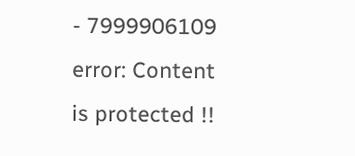- 7999906109
error: Content is protected !!